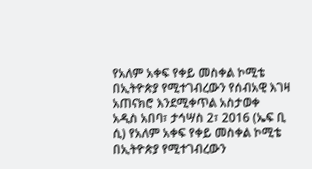የአለም አቀፍ የቀይ መስቀል ኮሚቴ በኢትዮጵያ የሚተገብረውን የሰብአዊ እገዛ አጠናክሮ እንደሚቀጥል አስታወቀ
አዲስ አበባ፣ ታኅሣስ 2፣ 2016 (ኤፍ ቢ ሲ) የአለም አቀፍ የቀይ መስቀል ኮሚቴ በኢትዮጵያ የሚተገብረውን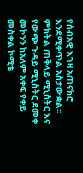የሰብአዊ እገዛ አጠናክሮ እንደሚቀጥል አስታውቋል፡፡
ምክትል ጠቅላይ ሚኒስትር እና የውጭ ጉዳይ ሚኒስትር ደመቀ መኮንን ከአለም አቀፍ የቀይ መስቀል ኮሚቴ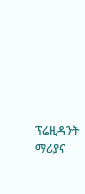ፕሬዚዳንት ማሪያና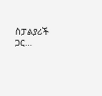ስፓልያሪች ጋር…